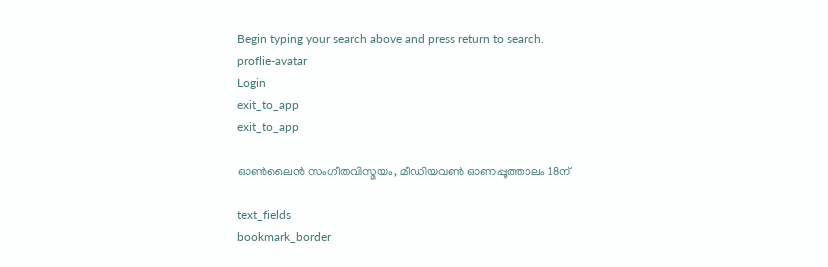Begin typing your search above and press return to search.
proflie-avatar
Login
exit_to_app
exit_to_app

ഓണ്‍ലൈന്‍ സംഗീതവിസ്മയം, മീഡിയവണ്‍ ഓണപ്പൂത്താലം 18ന്

text_fields
bookmark_border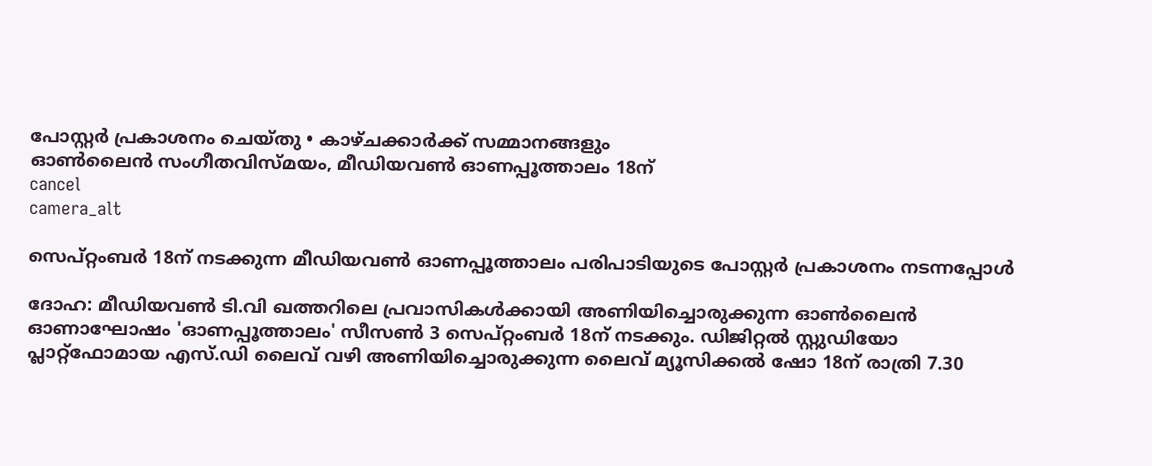പോസ്റ്റര്‍ പ്രകാശനം ചെയ്തു • കാഴ്ചക്കാര്‍ക്ക് സമ്മാനങ്ങളും
ഓണ്‍ലൈന്‍ സംഗീതവിസ്മയം, മീഡിയവണ്‍ ഓണപ്പൂത്താലം 18ന്
cancel
camera_alt

സെപ്റ്റംബർ 18ന് നടക്കുന്ന മീഡിയവണ്‍ ഓണപ്പൂത്താലം പരിപാടിയുടെ പോസ്റ്റര്‍ പ്രകാശനം നടന്നപ്പോൾ

ദോഹ: മീഡിയവണ്‍ ടി.വി ഖത്തറിലെ പ്രവാസികള്‍ക്കായി അണിയിച്ചൊരുക്കുന്ന ഓണ്‍ലൈന്‍ ഓണാഘോഷം 'ഓണപ്പൂത്താലം' സീസണ്‍ 3 സെപ്റ്റംബര്‍ 18ന് നടക്കും. ഡിജിറ്റല്‍ സ്റ്റുഡിയോ പ്ലാറ്റ്ഫോമായ എസ്.ഡി ലൈവ് വഴി അണിയിച്ചൊരുക്കുന്ന ലൈവ് മ്യൂസിക്കല്‍ ഷോ 18ന് രാത്രി 7.30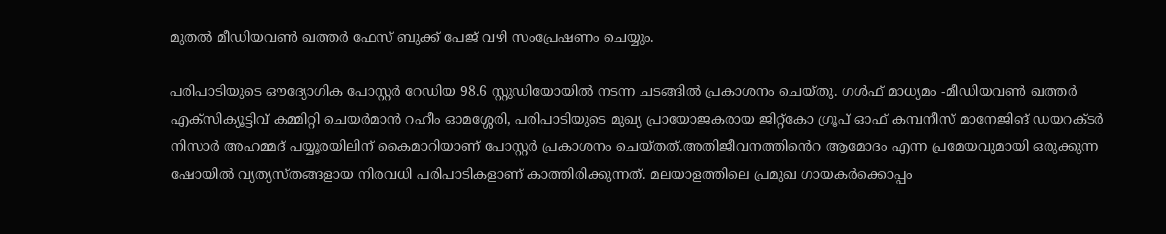മുതല്‍ മീഡിയവണ്‍ ഖത്തര്‍ ഫേസ് ബുക്ക് പേജ് വഴി സംപ്രേഷണം ചെയ്യും.

പരിപാടിയുടെ ഔദ്യോഗിക പോസ്റ്റര്‍ റേഡിയ 98.6 സ്റ്റുഡിയോയില്‍ നടന്ന ചടങ്ങില്‍ പ്രകാശനം ചെയ്തു. ഗൾഫ് മാധ്യമം -മീഡിയവണ്‍ ഖത്തര്‍ എക്സിക്യൂട്ടിവ് കമ്മിറ്റി ചെയര്‍മാന്‍ റഹീം ഓമശ്ശേരി, പരിപാടിയുടെ മുഖ്യ പ്രായോജകരായ ജിറ്റ്കോ ഗ്രൂപ് ഓഫ് കമ്പനീസ് മാനേജിങ് ഡയറക്ടര്‍ നിസാര്‍ അഹമ്മദ് പയ്യൂരയിലിന് കൈമാറിയാണ് പോസ്റ്റര്‍ പ്രകാശനം ചെയ്തത്.അതിജീവനത്തിൻെറ ആമോദം എന്ന പ്രമേയവുമായി ഒരുക്കുന്ന ഷോയില്‍ വ്യത്യസ്തങ്ങളായ നിരവധി പരിപാടികളാണ് കാത്തിരിക്കുന്നത്. മലയാളത്തിലെ പ്രമുഖ ഗായകര്‍ക്കൊപ്പം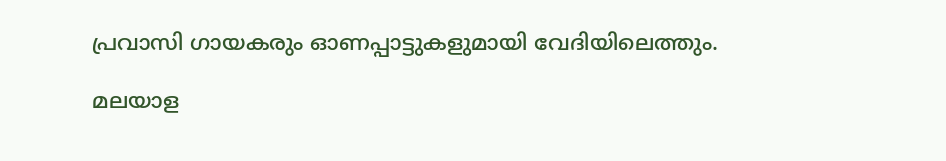പ്രവാസി ഗായകരും ഓണപ്പാട്ടുകളുമായി വേദിയിലെത്തും.

മലയാള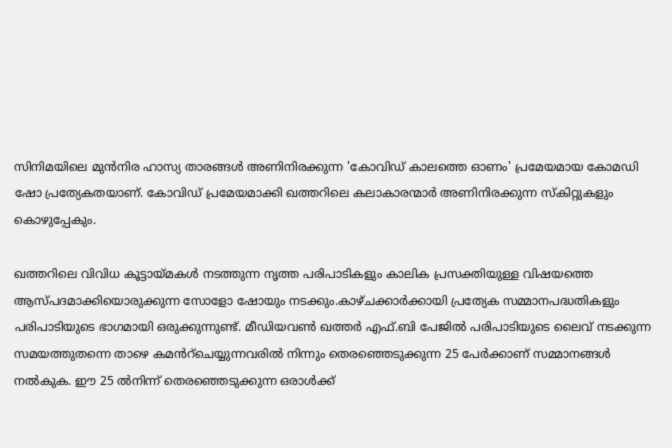സിനിമയിലെ മുന്‍നിര ഹാസ്യ താരങ്ങള്‍ അണിനിരക്കുന്ന 'കോവിഡ് കാലത്തെ ഓണം' പ്രമേയമായ കോമഡി ഷോ പ്രത്യേകതയാണ്. കോവിഡ് പ്രമേയമാക്കി ഖത്തറിലെ കലാകാരന്മാര്‍ അണിനിരക്കുന്ന സ്കിറ്റുകളും കൊഴുപ്പേകും.

ഖത്തറിലെ വിവിധ കൂട്ടായ്മകള്‍ നടത്തുന്ന നൃത്ത പരിപാടികളും കാലിക പ്രസക്തിയുള്ള വിഷയത്തെ ആസ്പദമാക്കിയൊരുക്കുന്ന സോളോ ഷോയും നടക്കും.കാഴ്ചക്കാര്‍ക്കായി പ്രത്യേക സമ്മാനപദ്ധതികളും പരിപാടിയുടെ ഭാഗമായി ഒരുക്കുന്നുണ്ട്. മീഡിയവണ്‍ ഖത്തര്‍ എഫ്.ബി പേജില്‍ പരിപാടിയുടെ ലൈവ് നടക്കുന്ന സമയത്തുതന്നെ താഴെ കമൻറ്ചെയ്യുന്നവരില്‍ നിന്നും തെരഞ്ഞെടുക്കുന്ന 25 പേര്‍ക്കാണ് സമ്മാനങ്ങള്‍ നല്‍കുക. ഈ 25 ല്‍നിന്ന് തെരഞ്ഞെടുക്കുന്ന ഒരാള്‍ക്ക്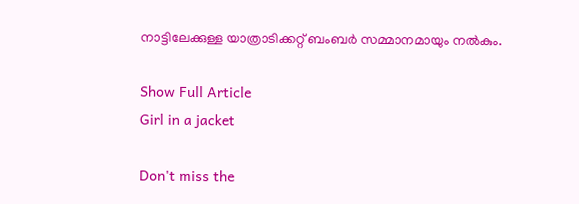നാട്ടിലേക്കുള്ള യാത്രാടിക്കറ്റ് ബംബര്‍ സമ്മാനമായും നല്‍കും.

Show Full Article
Girl in a jacket

Don't miss the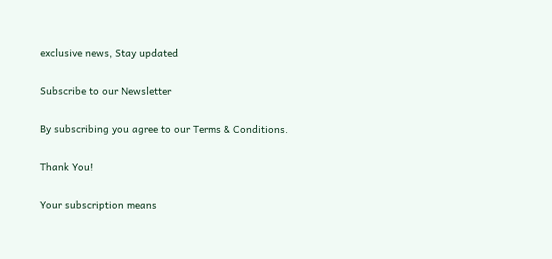exclusive news, Stay updated

Subscribe to our Newsletter

By subscribing you agree to our Terms & Conditions.

Thank You!

Your subscription means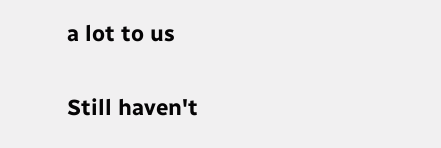a lot to us

Still haven't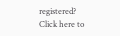registered? Click here to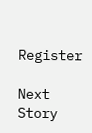Register

Next Story